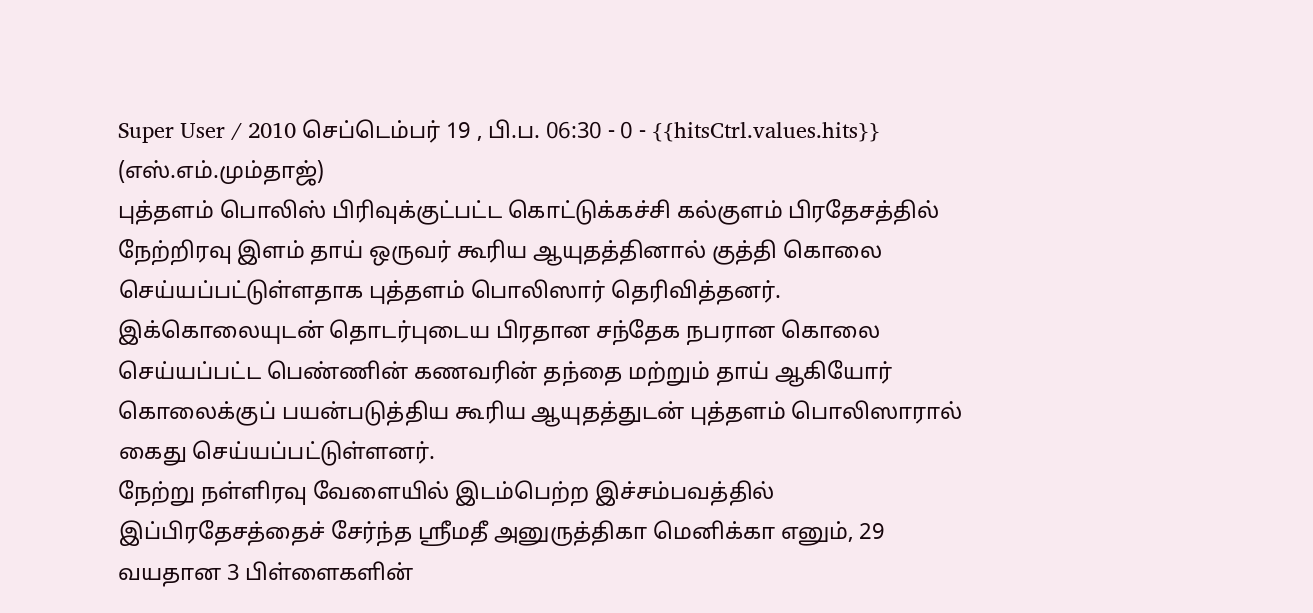Super User / 2010 செப்டெம்பர் 19 , பி.ப. 06:30 - 0 - {{hitsCtrl.values.hits}}
(எஸ்.எம்.மும்தாஜ்)
புத்தளம் பொலிஸ் பிரிவுக்குட்பட்ட கொட்டுக்கச்சி கல்குளம் பிரதேசத்தில் நேற்றிரவு இளம் தாய் ஒருவர் கூரிய ஆயுதத்தினால் குத்தி கொலை செய்யப்பட்டுள்ளதாக புத்தளம் பொலிஸார் தெரிவித்தனர்.
இக்கொலையுடன் தொடர்புடைய பிரதான சந்தேக நபரான கொலை செய்யப்பட்ட பெண்ணின் கணவரின் தந்தை மற்றும் தாய் ஆகியோர் கொலைக்குப் பயன்படுத்திய கூரிய ஆயுதத்துடன் புத்தளம் பொலிஸாரால் கைது செய்யப்பட்டுள்ளனர்.
நேற்று நள்ளிரவு வேளையில் இடம்பெற்ற இச்சம்பவத்தில் இப்பிரதேசத்தைச் சேர்ந்த ஸ்ரீமதீ அனுருத்திகா மெனிக்கா எனும், 29 வயதான 3 பிள்ளைகளின்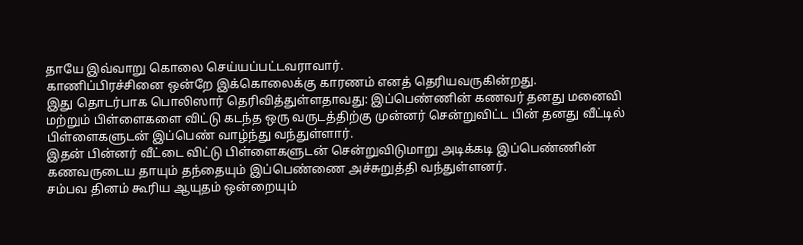தாயே இவ்வாறு கொலை செய்யப்பட்டவராவார்.
காணிப்பிரச்சினை ஒன்றே இக்கொலைக்கு காரணம் எனத் தெரியவருகின்றது.
இது தொடர்பாக பொலிஸார் தெரிவித்துள்ளதாவது: இப்பெண்ணின் கணவர் தனது மனைவி மற்றும் பிள்ளைகளை விட்டு கடந்த ஒரு வருடத்திற்கு முன்னர் சென்றுவிட்ட பின் தனது வீட்டில் பிள்ளைகளுடன் இப்பெண் வாழ்ந்து வந்துள்ளார்.
இதன் பின்னர் வீட்டை விட்டு பிள்ளைகளுடன் சென்றுவிடுமாறு அடிக்கடி இப்பெண்ணின் கணவருடைய தாயும் தந்தையும் இப்பெண்ணை அச்சுறுத்தி வந்துள்ளனர்.
சம்பவ தினம் கூரிய ஆயுதம் ஒன்றையும்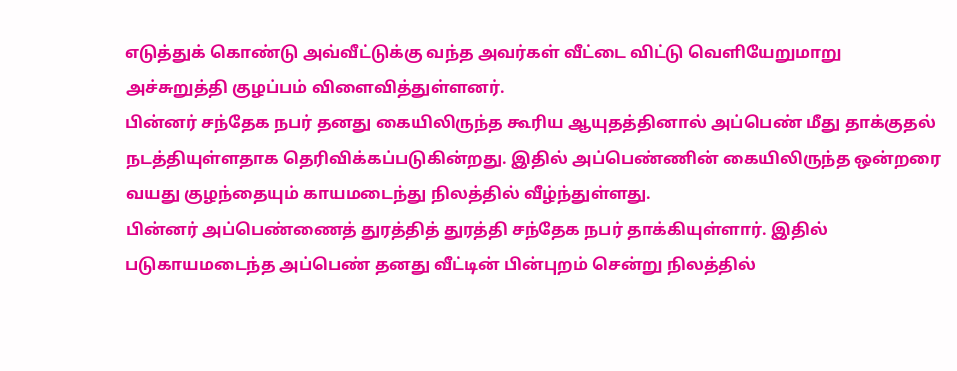எடுத்துக் கொண்டு அவ்வீட்டுக்கு வந்த அவர்கள் வீட்டை விட்டு வெளியேறுமாறு அச்சுறுத்தி குழப்பம் விளைவித்துள்ளனர்.
பின்னர் சந்தேக நபர் தனது கையிலிருந்த கூரிய ஆயுதத்தினால் அப்பெண் மீது தாக்குதல் நடத்தியுள்ளதாக தெரிவிக்கப்படுகின்றது. இதில் அப்பெண்ணின் கையிலிருந்த ஒன்றரை வயது குழந்தையும் காயமடைந்து நிலத்தில் வீழ்ந்துள்ளது.
பின்னர் அப்பெண்ணைத் துரத்தித் துரத்தி சந்தேக நபர் தாக்கியுள்ளார். இதில் படுகாயமடைந்த அப்பெண் தனது வீட்டின் பின்புறம் சென்று நிலத்தில்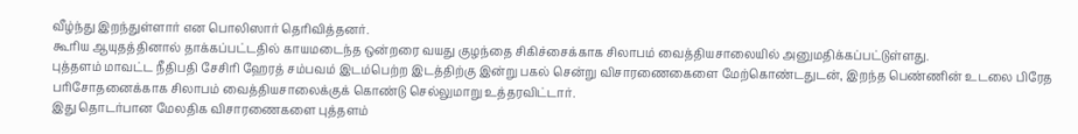வீழ்ந்து இறந்துள்ளார் என பொலிஸார் தெரிவித்தனர்.
கூரிய ஆயுதத்தினால் தாக்கப்பட்டதில் காயமடைந்த ஒன்றரை வயது குழந்தை சிகிச்சைக்காக சிலாபம் வைத்தியசாலையில் அனுமதிக்கப்பட்டுள்ளது.
புத்தளம் மாவட்ட நீதிபதி சேசிரி ஹேரத் சம்பவம் இடம்பெற்ற இடத்திற்கு இன்று பகல் சென்று விசாரணைகைளை மேற்கொண்டதுடன், இறந்த பெண்ணின் உடலை பிரேத பரிசோதனைக்காக சிலாபம் வைத்தியசாலைக்குக் கொண்டு செல்லுமாறு உத்தரவிட்டார்.
இது தொடர்பான மேலதிக விசாரணைகளை புத்தளம்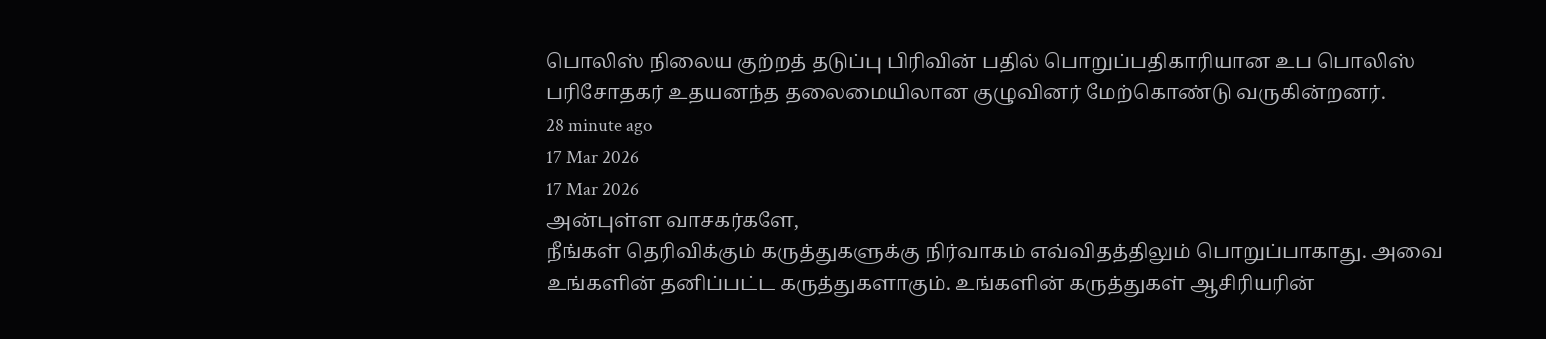பொலிஸ் நிலைய குற்றத் தடுப்பு பிரிவின் பதில் பொறுப்பதிகாரியான உப பொலிஸ் பரிசோதகர் உதயனந்த தலைமையிலான குழுவினர் மேற்கொண்டு வருகின்றனர்.
28 minute ago
17 Mar 2026
17 Mar 2026
அன்புள்ள வாசகர்களே,
நீங்கள் தெரிவிக்கும் கருத்துகளுக்கு நிர்வாகம் எவ்விதத்திலும் பொறுப்பாகாது. அவை உங்களின் தனிப்பட்ட கருத்துகளாகும். உங்களின் கருத்துகள் ஆசிரியரின்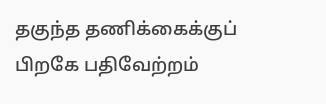தகுந்த தணிக்கைக்குப் பிறகே பதிவேற்றம்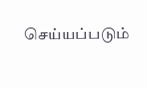செய்யப்படும்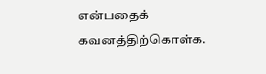என்பதைக் கவனத்திற்கொள்க.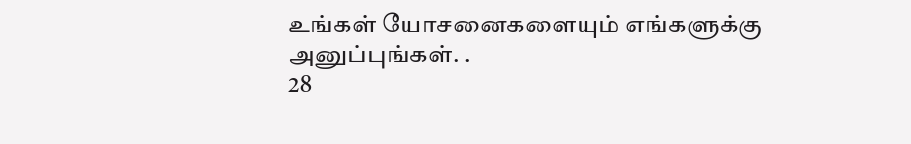உங்கள் யோசனைகளையும் எங்களுக்கு அனுப்புங்கள். .
28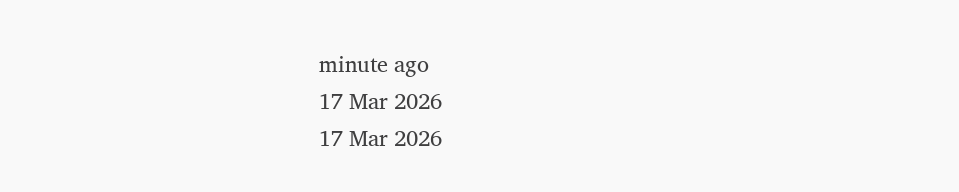minute ago
17 Mar 2026
17 Mar 2026